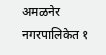अमळनेर नगरपालिकेत १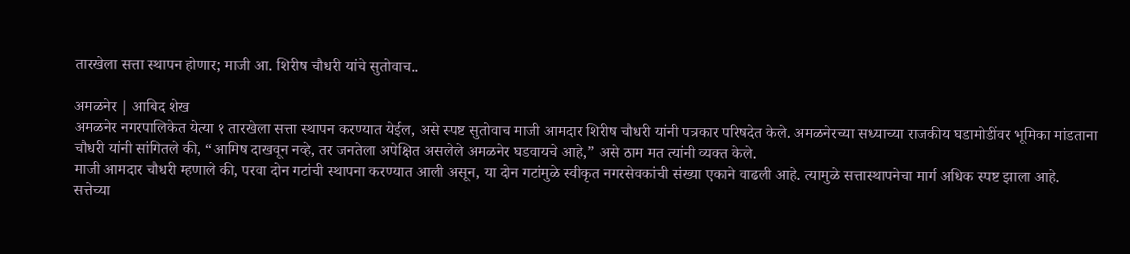तारखेला सत्ता स्थापन होणार; माजी आ. शिरीष चौधरी यांचे सुतोवाच..

अमळनेर | आबिद शेख
अमळनेर नगरपालिकेत येत्या १ तारखेला सत्ता स्थापन करण्यात येईल, असे स्पष्ट सुतोवाच माजी आमदार शिरीष चौधरी यांनी पत्रकार परिषदेत केले. अमळनेरच्या सध्याच्या राजकीय घडामोडींवर भूमिका मांडताना चौधरी यांनी सांगितले की, “आमिष दाखवून नव्हे, तर जनतेला अपेक्षित असलेले अमळनेर घडवायचे आहे,” असे ठाम मत त्यांनी व्यक्त केले.
माजी आमदार चौधरी म्हणाले की, परवा दोन गटांची स्थापना करण्यात आली असून, या दोन गटांमुळे स्वीकृत नगरसेवकांची संख्या एकाने वाढली आहे. त्यामुळे सत्तास्थापनेचा मार्ग अधिक स्पष्ट झाला आहे.
सत्तेच्या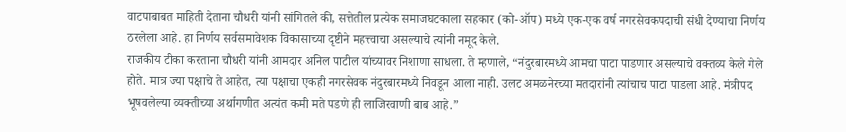वाटपाबाबत माहिती देताना चौधरी यांनी सांगितले की, सत्तेतील प्रत्येक समाजघटकाला सहकार (को-ऑप) मध्ये एक-एक वर्ष नगरसेवकपदाची संधी देण्याचा निर्णय ठरलेला आहे. हा निर्णय सर्वसमावेशक विकासाच्या दृष्टीने महत्त्वाचा असल्याचे त्यांनी नमूद केले.
राजकीय टीका करताना चौधरी यांनी आमदार अनिल पाटील यांच्यावर निशाणा साधला. ते म्हणाले, “नंदुरबारमध्ये आमचा पाटा पाडणार असल्याचे वक्तव्य केले गेले होते. मात्र ज्या पक्षाचे ते आहेत, त्या पक्षाचा एकही नगरसेवक नंदुरबारमध्ये निवडून आला नाही. उलट अमळनेरच्या मतदारांनी त्यांचाच पाटा पाडला आहे. मंत्रीपद भूषवलेल्या व्यक्तीच्या अर्थागणीत अत्यंत कमी मते पडणे ही लाजिरवाणी बाब आहे.”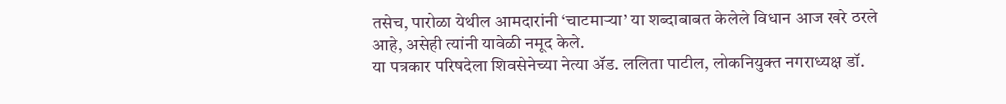तसेच, पारोळा येथील आमदारांनी ‘चाटमाऱ्या’ या शब्दाबाबत केलेले विधान आज खरे ठरले आहे, असेही त्यांनी यावेळी नमूद केले.
या पत्रकार परिषदेला शिवसेनेच्या नेत्या ॲड. ललिता पाटील, लोकनियुक्त नगराध्यक्ष डॉ.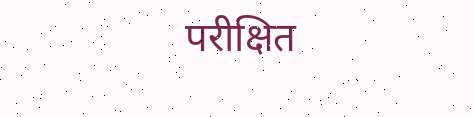परीक्षित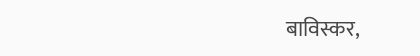बाविस्कर,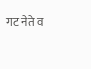गट नेते व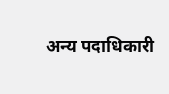अन्य पदाधिकारी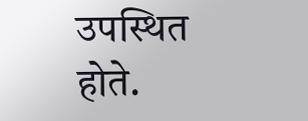उपस्थित होते.